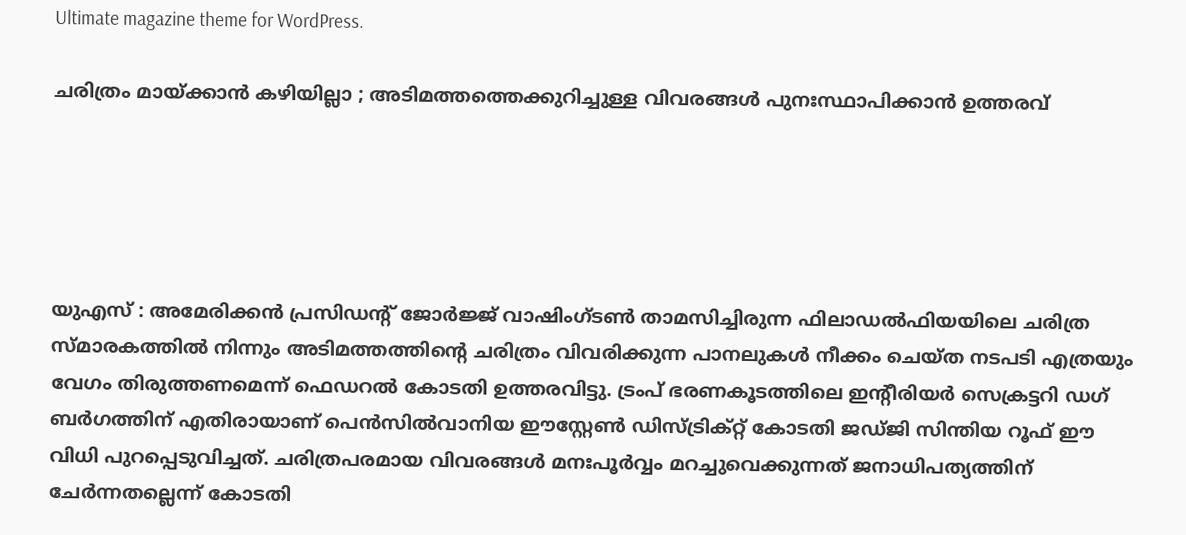Ultimate magazine theme for WordPress.

ചരിത്രം മായ്ക്കാൻ കഴിയില്ലാ ; അടിമത്തത്തെക്കുറിച്ചുള്ള വിവരങ്ങൾ പുനഃസ്ഥാപിക്കാൻ ഉത്തരവ്





യുഎസ് : അമേരിക്കൻ പ്രസിഡന്റ് ജോർജ്ജ് വാഷിംഗ്ടൺ താമസിച്ചിരുന്ന ഫിലാഡൽഫിയയിലെ ചരിത്ര സ്മാരകത്തിൽ നിന്നും അടിമത്തത്തിന്റെ ചരിത്രം വിവരിക്കുന്ന പാനലുകൾ നീക്കം ചെയ്ത നടപടി എത്രയും വേഗം തിരുത്തണമെന്ന് ഫെഡറൽ കോടതി ഉത്തരവിട്ടു. ട്രംപ് ഭരണകൂടത്തിലെ ഇന്റീരിയർ സെക്രട്ടറി ഡഗ് ബർഗത്തിന് എതിരായാണ് പെൻസിൽവാനിയ ഈസ്റ്റേൺ ഡിസ്ട്രിക്റ്റ് കോടതി ജഡ്ജി സിന്തിയ റൂഫ് ഈ വിധി പുറപ്പെടുവിച്ചത്. ചരിത്രപരമായ വിവരങ്ങൾ മനഃപൂർവ്വം മറച്ചുവെക്കുന്നത് ജനാധിപത്യത്തിന് ചേർന്നതല്ലെന്ന് കോടതി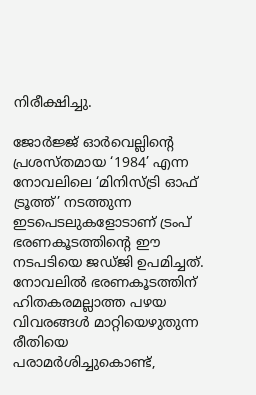നിരീക്ഷിച്ചു.

ജോർജ്ജ് ഓർവെല്ലിന്റെ പ്രശസ്തമായ ‘1984’ എന്ന നോവലിലെ ‘മിനിസ്ട്രി ഓഫ് ട്രൂത്ത്’ നടത്തുന്ന ഇടപെടലുകളോടാണ് ട്രംപ് ഭരണകൂടത്തിന്റെ ഈ നടപടിയെ ജഡ്ജി ഉപമിച്ചത്. നോവലിൽ ഭരണകൂടത്തിന് ഹിതകരമല്ലാത്ത പഴയ വിവരങ്ങൾ മാറ്റിയെഴുതുന്ന രീതിയെ പരാമർശിച്ചുകൊണ്ട്,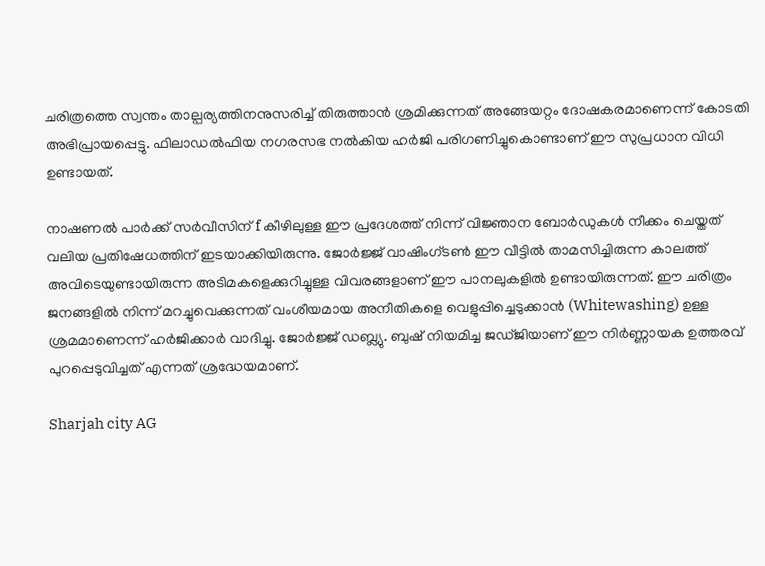ചരിത്രത്തെ സ്വന്തം താല്പര്യത്തിനനുസരിച്ച് തിരുത്താൻ ശ്രമിക്കുന്നത് അങ്ങേയറ്റം ദോഷകരമാണെന്ന് കോടതി അഭിപ്രായപ്പെട്ടു. ഫിലാഡൽഫിയ നഗരസഭ നൽകിയ ഹർജി പരിഗണിച്ചുകൊണ്ടാണ് ഈ സുപ്രധാന വിധി ഉണ്ടായത്.

നാഷണൽ പാർക്ക് സർവീസിന് f കീഴിലുള്ള ഈ പ്രദേശത്ത് നിന്ന് വിജ്ഞാന ബോർഡുകൾ നീക്കം ചെയ്തത് വലിയ പ്രതിഷേധത്തിന് ഇടയാക്കിയിരുന്നു. ജോർജ്ജ് വാഷിംഗ്ടൺ ഈ വീട്ടിൽ താമസിച്ചിരുന്ന കാലത്ത് അവിടെയുണ്ടായിരുന്ന അടിമകളെക്കുറിച്ചുള്ള വിവരങ്ങളാണ് ഈ പാനലുകളിൽ ഉണ്ടായിരുന്നത്. ഈ ചരിത്രം ജനങ്ങളിൽ നിന്ന് മറച്ചുവെക്കുന്നത് വംശീയമായ അനീതികളെ വെളുപ്പിച്ചെടുക്കാൻ (Whitewashing) ഉള്ള ശ്രമമാണെന്ന് ഹർജിക്കാർ വാദിച്ചു. ജോർജ്ജ് ഡബ്ല്യു. ബുഷ് നിയമിച്ച ജഡ്ജിയാണ് ഈ നിർണ്ണായക ഉത്തരവ് പുറപ്പെടുവിച്ചത് എന്നത് ശ്രദ്ധേയമാണ്.

Sharjah city AG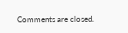Comments are closed.